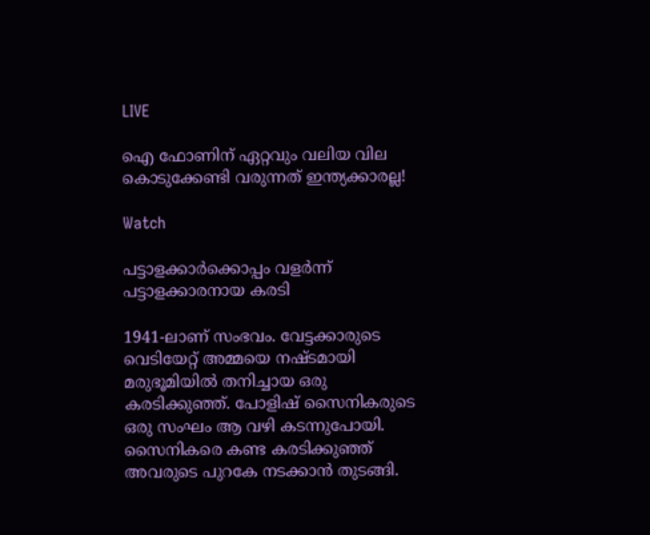LIVE

ഐ ഫോണിന് ഏറ്റവും വലിയ വില കൊടുക്കേണ്ടി വരുന്നത് ഇന്ത്യക്കാരല്ല!

Watch

പട്ടാളക്കാര്‍ക്കൊപ്പം വളര്‍ന്ന് പട്ടാളക്കാരനായ കരടി

1941-ലാണ് സംഭവം. വേട്ടക്കാരുടെ വെടിയേറ്റ് അമ്മയെ നഷ്ടമായി മരുഭൂമിയില്‍ തനിച്ചായ ഒരു കരടിക്കുഞ്ഞ്. പോളിഷ് സൈനികരുടെ ഒരു സംഘം ആ വഴി കടന്നുപോയി. സൈനികരെ കണ്ട കരടിക്കുഞ്ഞ് അവരുടെ പുറകേ നടക്കാന്‍ തുടങ്ങി.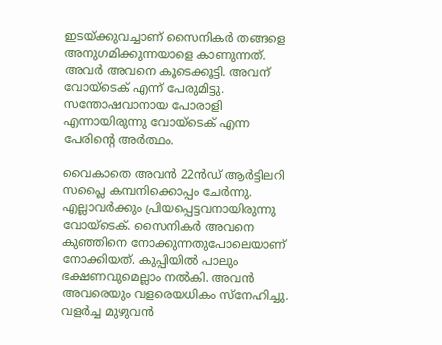ഇടയ്ക്കുവച്ചാണ് സൈനികര്‍ തങ്ങളെ അനുഗമിക്കുന്നയാളെ കാണുന്നത്. അവര്‍ അവനെ കൂടെക്കൂട്ടി. അവന് വോയ്‌ടെക് എന്ന് പേരുമിട്ടു. സന്തോഷവാനായ പോരാളി എന്നായിരുന്നു വോയ്‌ടെക് എന്ന പേരിന്റെ അര്‍ത്ഥം.

വൈകാതെ അവന്‍ 22ന്‍ഡ് ആര്‍ട്ടിലറി സപ്ലൈ കമ്പനിക്കൊപ്പം ചേര്‍ന്നു. എല്ലാവര്‍ക്കും പ്രിയപ്പെട്ടവനായിരുന്നു വോയ്‌ടെക്. സൈനികര്‍ അവനെ കുഞ്ഞിനെ നോക്കുന്നതുപോലെയാണ് നോക്കിയത്. കുപ്പിയില്‍ പാലും ഭക്ഷണവുമെല്ലാം നല്‍കി. അവന്‍ അവരെയും വളരെയധികം സ്‌നേഹിച്ചു. വളര്‍ച്ച മുഴുവന്‍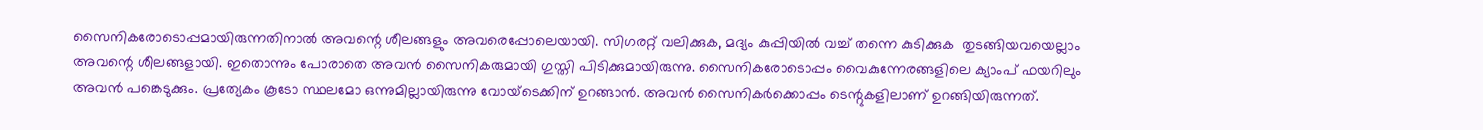സൈനികരോടൊപ്പമായിരുന്നതിനാല്‍ അവന്റെ ശീലങ്ങളും അവരെപ്പോലെയായി. സിഗരറ്റ് വലിക്കുക, മദ്യം കുപ്പിയില്‍ വച്ച് തന്നെ കുടിക്കുക  തുടങ്ങിയവയെല്ലാം  അവന്റെ ശീലങ്ങളായി. ഇതൊന്നും പോരാതെ അവന്‍ സൈനികരുമായി ഗുസ്തി പിടിക്കുമായിരുന്നു. സൈനികരോടൊപ്പം വൈകുന്നേരങ്ങളിലെ ക്യാംപ് ഫയറിലും അവന്‍ പങ്കെടുക്കും. പ്രത്യേകം കൂടോ സ്ഥലമോ ഒന്നുമില്ലായിരുന്നു വോയ്‌ടെക്കിന് ഉറങ്ങാന്‍. അവന്‍ സൈനികര്‍ക്കൊപ്പം ടെന്റുകളിലാണ് ഉറങ്ങിയിരുന്നത്.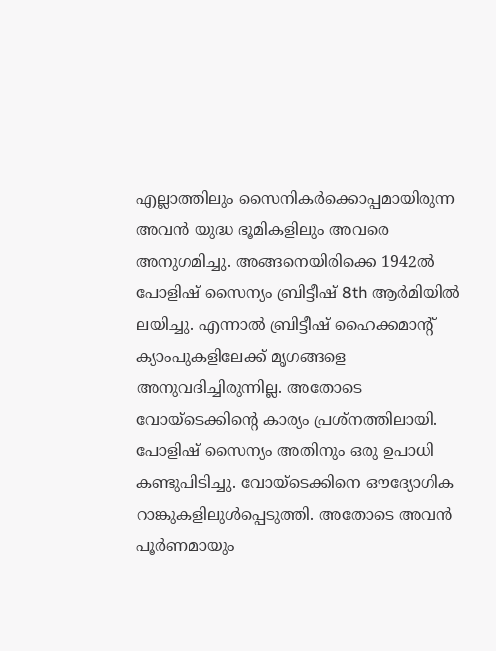എല്ലാത്തിലും സൈനികര്‍ക്കൊപ്പമായിരുന്ന അവന്‍ യുദ്ധ ഭൂമികളിലും അവരെ അനുഗമിച്ചു. അങ്ങനെയിരിക്കെ 1942ല്‍  പോളിഷ് സൈന്യം ബ്രിട്ടീഷ് 8th ആര്‍മിയില്‍ ലയിച്ചു. എന്നാല്‍ ബ്രിട്ടീഷ് ഹൈക്കമാന്റ് ക്യാംപുകളിലേക്ക് മൃഗങ്ങളെ അനുവദിച്ചിരുന്നില്ല. അതോടെ വോയ്‌ടെക്കിന്റെ കാര്യം പ്രശ്‌നത്തിലായി. പോളിഷ് സൈന്യം അതിനും ഒരു ഉപാധി കണ്ടുപിടിച്ചു. വോയ്‌ടെക്കിനെ ഔദ്യോഗിക റാങ്കുകളിലുള്‍പ്പെടുത്തി. അതോടെ അവന്‍ പൂര്‍ണമായും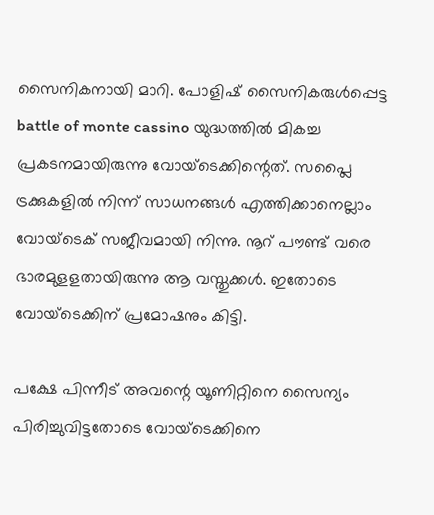സൈനികനായി മാറി. പോളിഷ് സൈനികരുള്‍പ്പെട്ട battle of monte cassino യുദ്ധത്തില്‍ മികച്ച പ്രകടനമായിരുന്നു വോയ്‌ടെക്കിന്റെത്. സപ്ലൈ ട്രക്കുകളില്‍ നിന്ന് സാധനങ്ങള്‍ എത്തിക്കാനെല്ലാം വോയ്‌ടെക് സജീവമായി നിന്നു. നൂറ് പൗണ്ട് വരെ ഭാരമുളളതായിരുന്നു ആ വസ്തുക്കള്‍. ഇതോടെ വോയ്‌ടെക്കിന് പ്രമോഷനും കിട്ടി.

പക്ഷേ പിന്നീട് അവന്റെ യൂണിറ്റിനെ സൈന്യം പിരിച്ചുവിട്ടതോടെ വോയ്‌ടെക്കിനെ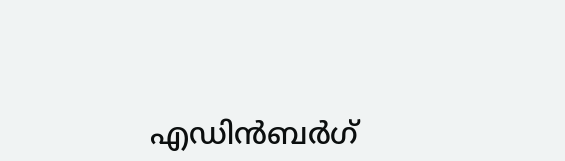എഡിന്‍ബര്‍ഗ്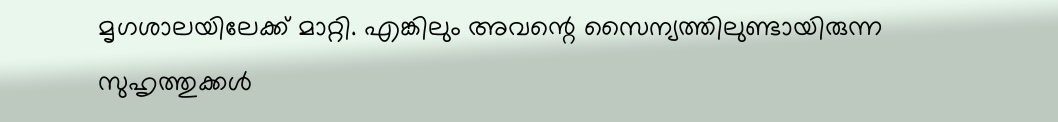മൃഗശാലയിലേക്ക് മാറ്റി. എങ്കിലും അവന്റെ സൈന്യത്തിലുണ്ടായിരുന്ന സുഹൃത്തുക്കള്‍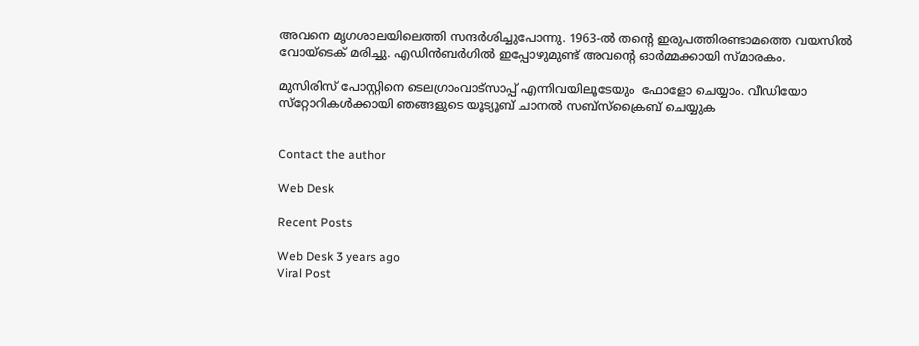അവനെ മൃഗശാലയിലെത്തി സന്ദര്‍ശിച്ചുപോന്നു. 1963-ല്‍ തന്റെ ഇരുപത്തിരണ്ടാമത്തെ വയസില്‍ വോയ്‌ടെക് മരിച്ചു. എഡിന്‍ബര്‍ഗില്‍ ഇപ്പോഴുമുണ്ട് അവന്റെ ഓര്‍മ്മക്കായി സ്മാരകം.

മുസിരിസ് പോസ്റ്റിനെ ടെലഗ്രാംവാട്‌സാപ്പ് എന്നിവയിലൂടേയും  ഫോളോ ചെയ്യാം. വീഡിയോ സ്‌റ്റോറികള്‍ക്കായി ഞങ്ങളുടെ യൂട്യൂബ് ചാനല്‍ സബ്‌സ്‌ക്രൈബ് ചെയ്യുക


Contact the author

Web Desk

Recent Posts

Web Desk 3 years ago
Viral Post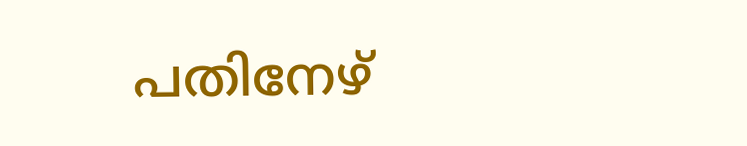പതിനേഴ്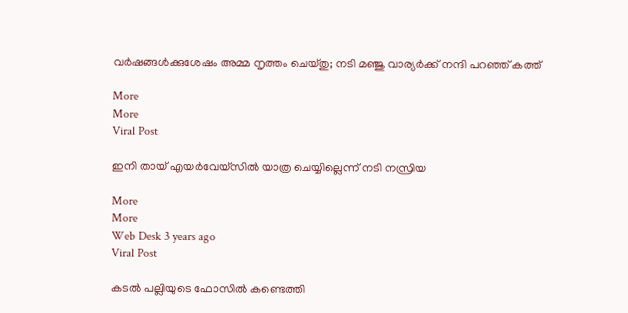വര്‍ഷങ്ങള്‍ക്കുശേഷം അമ്മ നൃത്തം ചെയ്തു; നടി മഞ്ജു വാര്യര്‍ക്ക് നന്ദി പറഞ്ഞ് കത്ത്‌

More
More
Viral Post

ഇനി തായ് എയർവേയ്‌സിൽ യാത്ര ചെയ്യില്ലെന്ന് നടി നസ്രിയ

More
More
Web Desk 3 years ago
Viral Post

കടല്‍ പല്ലിയുടെ ഫോസില്‍ കണ്ടെത്തി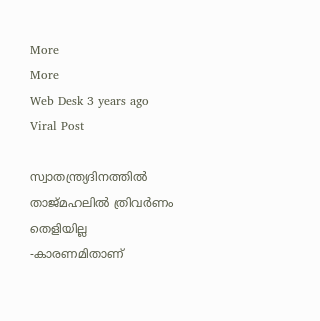More
More
Web Desk 3 years ago
Viral Post

സ്വാതന്ത്ര്യദിനത്തില്‍ താജ്മഹലിൽ ത്രിവർണം തെളിയില്ല -കാരണമിതാണ്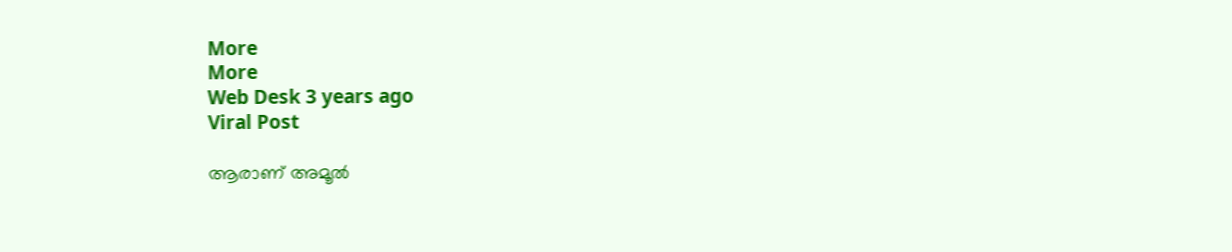More
More
Web Desk 3 years ago
Viral Post

ആരാണ് അമൂല്‍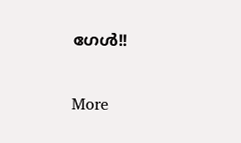ഗേള്‍!!

More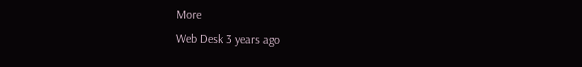More
Web Desk 3 years ago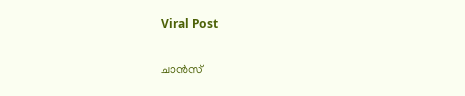Viral Post

ചാന്‍സ്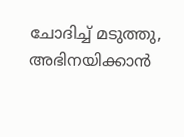ചോദിച്ച് മടുത്തു, അഭിനയിക്കാന്‍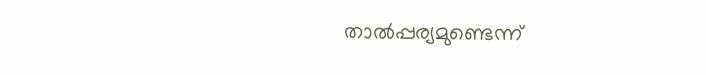താല്‍പ്പര്യമുണ്ടെന്ന്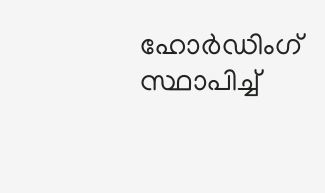ഹോര്‍ഡിംഗ് സ്ഥാപിച്ച്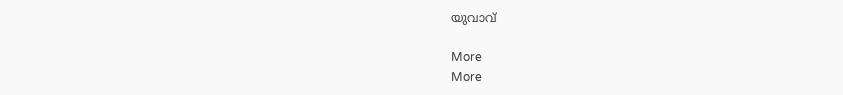യുവാവ്

More
More